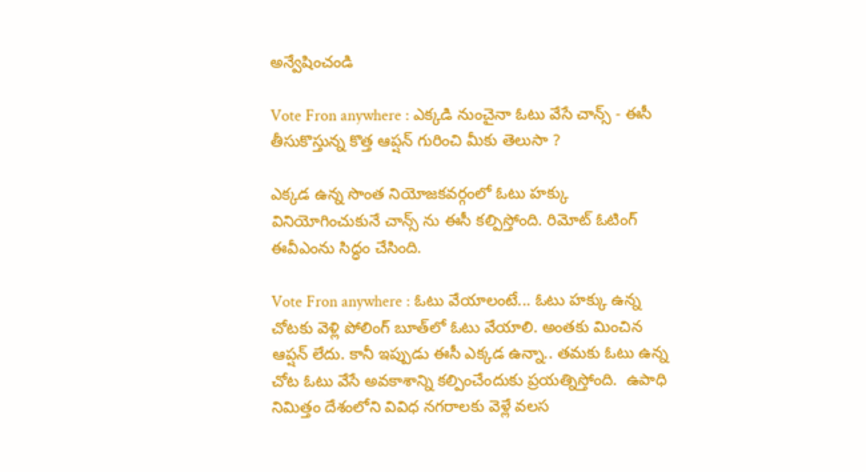అన్వేషించండి

Vote Fron anywhere : ఎక్కడి నుంచైనా ఓటు వేసే చాన్స్ - ఈసీ తీసుకొస్తున్న కొత్త ఆప్షన్ గురించి మీకు తెలుసా ?

ఎక్కడ ఉన్న సొంత నియోజకవర్గంలో ఓటు హక్కు వినియోగించుకునే చాన్స్ ను ఈసీ కల్పిస్తోంది. రిమోట్ ఓటింగ్ ఈవీఎంను సిద్ధం చేసింది.

Vote Fron anywhere : ఓటు వేయాలంటే... ఓటు హక్కు ఉన్న చోటకు వెళ్లి పోలింగ్ బూత్‌లో ఓటు వేయాలి. అంతకు మించిన ఆప్షన్ లేదు. కానీ ఇప్పుడు ఈసీ ఎక్కడ ఉన్నా.. తమకు ఓటు ఉన్న చోట ఓటు వేసే అవకాశాన్ని కల్పించేందుకు ప్రయత్నిస్తోంది.  ఉపాధి నిమిత్తం దేశంలోని వివిధ నగరాలకు వెళ్లే వలస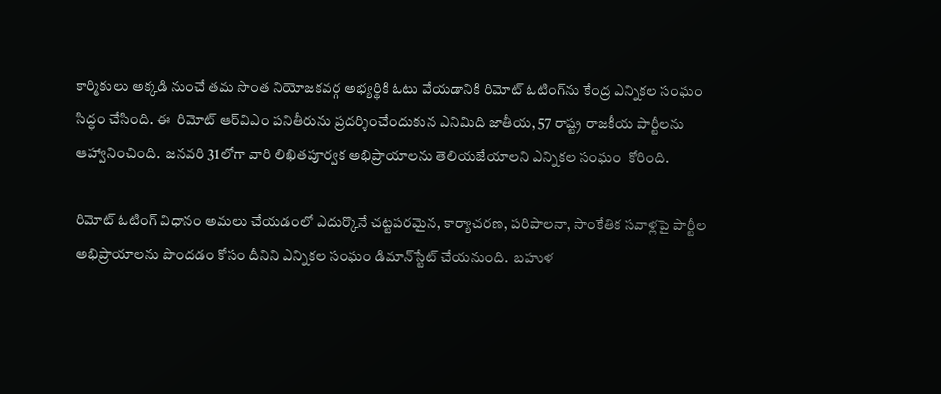కార్మికులు అక్కడి నుంచే తమ సొంత నియోజకవర్గ అభ్యర్థికి ఓటు వేయడానికి రిమోట్‌ ఓటింగ్‌ను కేంద్ర ఎన్నికల సంఘం సిద్ధం చేసింది. ఈ  రిమోట్‌ ఆర్‌విఎం పనితీరును ప్రదర్శించేందుకున ఎనిమిది జాతీయ, 57 రాష్ట్ర రాజకీయ పార్టీలను ఆహ్వానించింది.  జనవరి 31లోగా వారి లిఖితపూర్వక అభిప్రాయాలను తెలియజేయాలని ఎన్నికల సంఘం  కోరింది.

రిమోట్‌ ఓటింగ్‌ విధానం అమలు చేయడంలో ఎదుర్కొనే చట్టపరమైన, కార్యాచరణ, పరిపాలనా, సాంకేతిక సవాళ్లపై పార్టీల అభిప్రాయాలను పొందడం కోసం దీనిని ఎన్నికల సంఘం డిమాన్‌స్టేట్ చేయనుంది.  బహుళ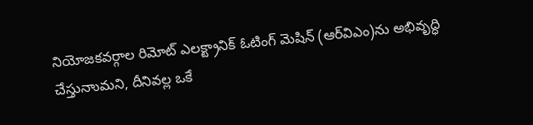నియోజకవర్గాల రిమోట్‌ ఎలక్ట్రానిక్‌ ఓటింగ్‌ మెషిన్‌ (ఆర్‌విఎం)ను అభివృద్ధి చేస్తునాుమని, దీనివల్ల ఒకే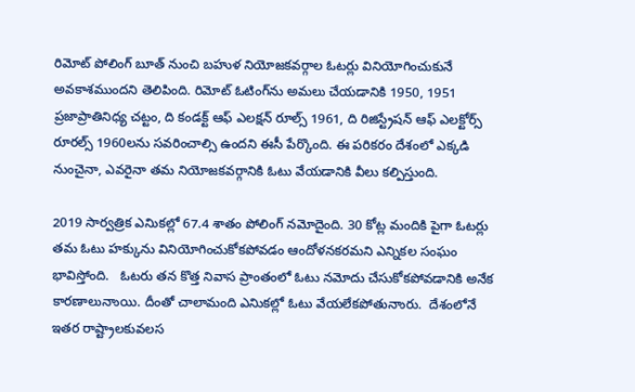రిమోట్‌ పోలింగ్‌ బూత్‌ నుంచి బహుళ నియోజకవర్గాల ఓటర్లు వినియోగించుకునే అవకాశముందని తెలిపింది. రిమోట్‌ ఓటింగ్‌ను అమలు చేయడానికి 1950, 1951 ప్రజాప్రాతినిధ్య చట్టం, ది కండక్ట్‌ ఆఫ్‌ ఎలక్షన్‌ రూల్స్‌ 1961, ది రిజిస్ట్రేషన్‌ ఆఫ్‌ ఎలక్టోర్స్‌ రూరల్స్‌ 1960లను సవరించాల్సి ఉందని ఈసీ పేర్కొంది. ఈ పరికరం దేశంలో ఎక్కడి నుంచైనా, ఎవరైనా తమ నియోజకవర్గానికి ఓటు వేయడానికి వీలు కల్పిస్తుంది.

2019 సార్వత్రిక ఎనిుకల్లో 67.4 శాతం పోలింగ్‌ నమోదైంది. 30 కోట్ల మందికి పైగా ఓటర్లు తమ ఓటు హక్కును వినియోగించుకోకపోవడం ఆందోళనకరమని ఎన్నికల సంఘం భావిస్తోంది.   ఓటరు తన కొత్త నివాస ప్రాంతంలో ఓటు నమోదు చేసుకోకపోవడానికి అనేక కారణాలునాుయి. దీంతో చాలామంది ఎనిుకల్లో ఓటు వేయలేకపోతునాురు.  దేశంలోనే ఇతర రాష్ట్రాలకువలస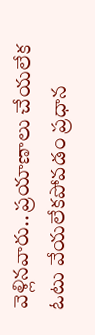వెళ్లినవారు.. ప్రయాణాలు చేయలేక  ఓటు వేయలేకపోవడం ప్రధాన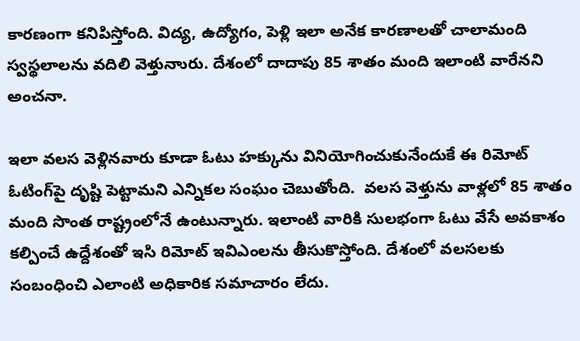కారణంగా కనిపిస్తోంది. విద్య, ఉద్యోగం, పెళ్లి ఇలా అనేక కారణాలతో చాలామంది స్వస్థలాలను వదిలి వెళ్తునాురు. దేశంలో దాదాపు 85 శాతం మంది ఇలాంటి వారేనని అంచనా.

ఇలా వలస వెళ్లినవారు కూడా ఓటు హక్కును వినియోగించుకునేందుకే ఈ రిమోట్‌ ఓటింగ్‌పై దృష్టి పెట్టామని ఎన్నికల సంఘం చెబుతోంది.  వలస వెళ్తును వాళ్లలో 85 శాతం మంది సొంత రాష్ట్రంలోనే ఉంటున్నారు. ఇలాంటి వారికి సులభంగా ఓటు వేసే అవకాశం కల్పించే ఉద్దేశంతో ఇసి రిమోట్‌ ఇవిఎంలను తీసుకొస్తోంది. దేశంలో వలసలకు సంబంధించి ఎలాంటి అధికారిక సమాచారం లేదు.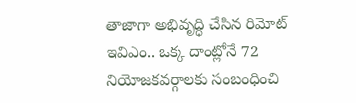తాజాగా అభివృద్ధి చేసిన రిమోట్‌ ఇవిఎం.. ఒక్క దాంట్లోనే 72 నియోజకవర్గాలకు సంబంధించి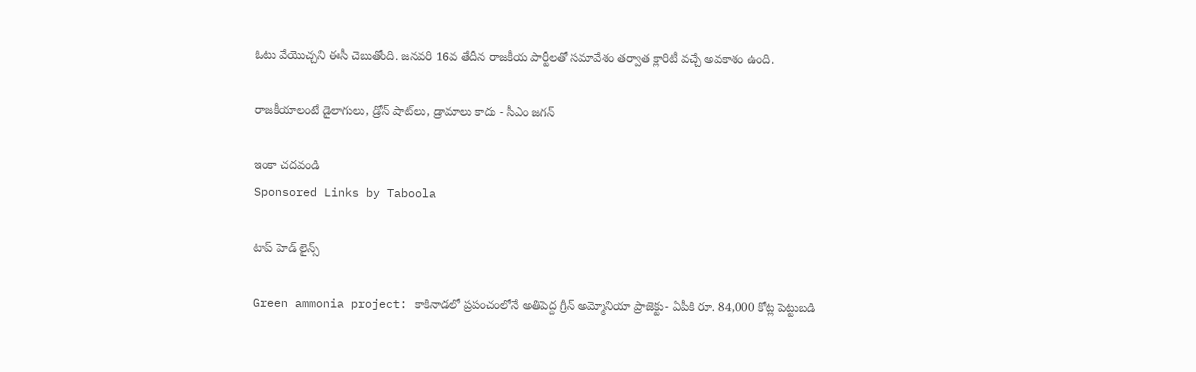ఓటు వేయొచ్చని ఈసీ చెబుతోంది. జనవరి 16వ తేదీన రాజకీయ పార్టీలతో సమావేశం తర్వాత క్లారిటీ వచ్చే అవకాశం ఉంది.

రాజకీయాలంటే డైలాగులు, డ్రోన్‌ షాట్‌లు, డ్రామాలు కాదు - సీఎం జగన్

ఇంకా చదవండి
Sponsored Links by Taboola

టాప్ హెడ్ లైన్స్

Green ammonia project: కాకినాడలో ప్రపంచంలోనే అతిపెద్ద గ్రీన్ అమ్మోనియా ప్రాజెక్టు- ఏపీకి రూ. 84,000 కోట్ల పెట్టుబడి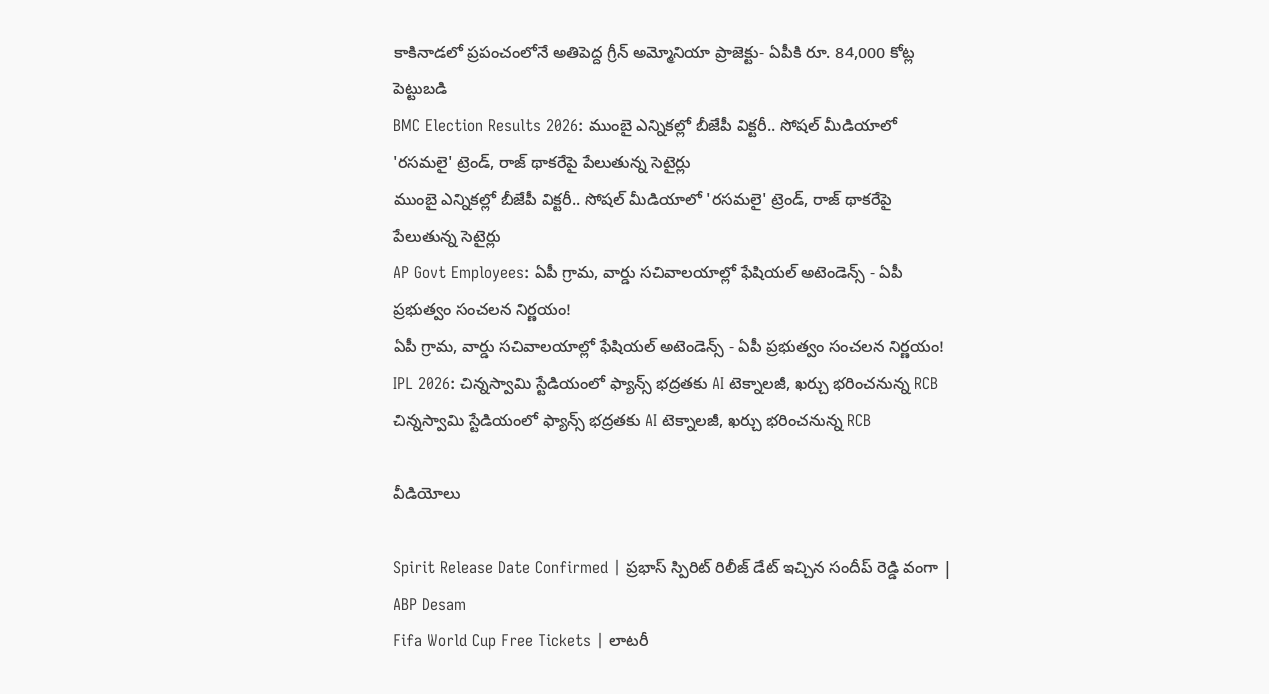కాకినాడలో ప్రపంచంలోనే అతిపెద్ద గ్రీన్ అమ్మోనియా ప్రాజెక్టు- ఏపీకి రూ. 84,000 కోట్ల పెట్టుబడి
BMC Election Results 2026: ముంబై ఎన్నికల్లో బీజేపీ విక్టరీ.. సోషల్ మీడియాలో 'రసమలై' ట్రెండ్, రాజ్ థాకరేపై పేలుతున్న సెటైర్లు
ముంబై ఎన్నికల్లో బీజేపీ విక్టరీ.. సోషల్ మీడియాలో 'రసమలై' ట్రెండ్, రాజ్ థాకరేపై పేలుతున్న సెటైర్లు
AP Govt Employees: ఏపీ గ్రామ, వార్డు సచివాలయాల్లో ఫేషియల్ అటెండెన్స్ - ఏపీ ప్రభుత్వం సంచలన నిర్ణయం!
ఏపీ గ్రామ, వార్డు సచివాలయాల్లో ఫేషియల్ అటెండెన్స్ - ఏపీ ప్రభుత్వం సంచలన నిర్ణయం!
IPL 2026: చిన్నస్వామి స్టేడియంలో ఫ్యాన్స్ భద్రతకు AI టెక్నాలజీ, ఖర్చు భరించనున్న RCB
చిన్నస్వామి స్టేడియంలో ఫ్యాన్స్ భద్రతకు AI టెక్నాలజీ, ఖర్చు భరించనున్న RCB

వీడియోలు

Spirit Release Date Confirmed | ప్రభాస్ స్పిరిట్ రిలీజ్ డేట్ ఇచ్చిన సందీప్ రెడ్డి వంగా | ABP Desam
Fifa World Cup Free Tickets | లాటరీ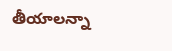తీయాలన్నా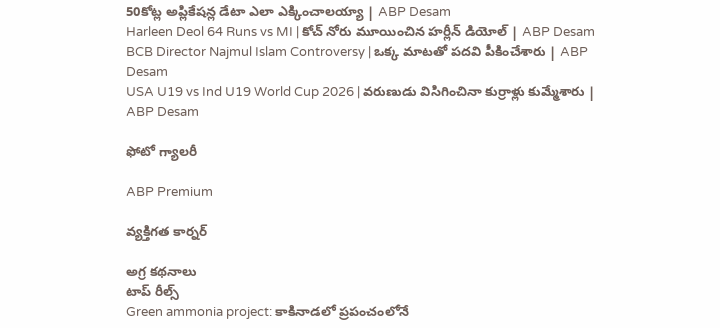50కోట్ల అప్లికేషన్ల డేటా ఎలా ఎక్కించాలయ్యా | ABP Desam
Harleen Deol 64 Runs vs MI | కోచ్ నోరు మూయించిన హర్లీన్ డియోల్ | ABP Desam
BCB Director Najmul Islam Controversy | ఒక్క మాటతో పదవి పీకించేశారు | ABP Desam
USA U19 vs Ind U19 World Cup 2026 | వరుణుడు విసిగించినా కుర్రాళ్లు కుమ్మేశారు | ABP Desam

ఫోటో గ్యాలరీ

ABP Premium

వ్యక్తిగత కార్నర్

అగ్ర కథనాలు
టాప్ రీల్స్
Green ammonia project: కాకినాడలో ప్రపంచంలోనే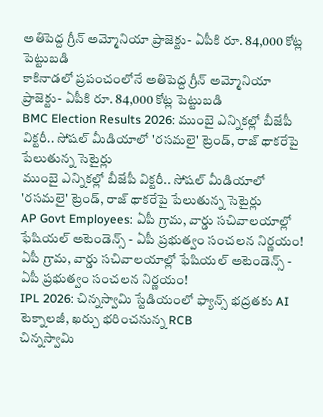అతిపెద్ద గ్రీన్ అమ్మోనియా ప్రాజెక్టు- ఏపీకి రూ. 84,000 కోట్ల పెట్టుబడి
కాకినాడలో ప్రపంచంలోనే అతిపెద్ద గ్రీన్ అమ్మోనియా ప్రాజెక్టు- ఏపీకి రూ. 84,000 కోట్ల పెట్టుబడి
BMC Election Results 2026: ముంబై ఎన్నికల్లో బీజేపీ విక్టరీ.. సోషల్ మీడియాలో 'రసమలై' ట్రెండ్, రాజ్ థాకరేపై పేలుతున్న సెటైర్లు
ముంబై ఎన్నికల్లో బీజేపీ విక్టరీ.. సోషల్ మీడియాలో 'రసమలై' ట్రెండ్, రాజ్ థాకరేపై పేలుతున్న సెటైర్లు
AP Govt Employees: ఏపీ గ్రామ, వార్డు సచివాలయాల్లో ఫేషియల్ అటెండెన్స్ - ఏపీ ప్రభుత్వం సంచలన నిర్ణయం!
ఏపీ గ్రామ, వార్డు సచివాలయాల్లో ఫేషియల్ అటెండెన్స్ - ఏపీ ప్రభుత్వం సంచలన నిర్ణయం!
IPL 2026: చిన్నస్వామి స్టేడియంలో ఫ్యాన్స్ భద్రతకు AI టెక్నాలజీ, ఖర్చు భరించనున్న RCB
చిన్నస్వామి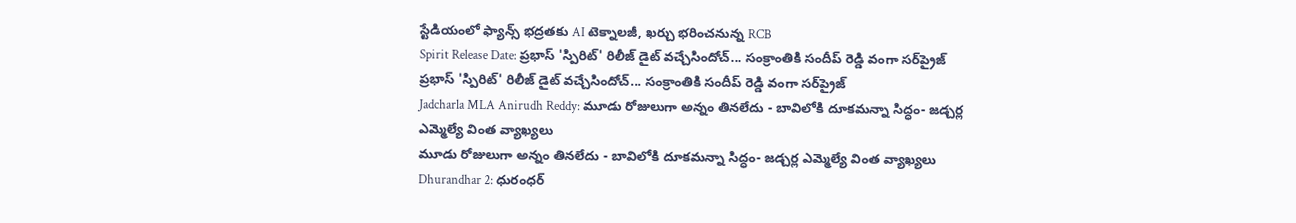స్టేడియంలో ఫ్యాన్స్ భద్రతకు AI టెక్నాలజీ, ఖర్చు భరించనున్న RCB
Spirit Release Date: ప్రభాస్ 'స్పిరిట్' రిలీజ్ డైట్ వచ్చేసిందోచ్... సంక్రాంతికి సందీప్ రెడ్డి వంగా సర్‌ప్రైజ్
ప్రభాస్ 'స్పిరిట్' రిలీజ్ డైట్ వచ్చేసిందోచ్... సంక్రాంతికి సందీప్ రెడ్డి వంగా సర్‌ప్రైజ్
Jadcharla MLA Anirudh Reddy: మూడు రోజులుగా అన్నం తినలేదు - బావిలోకి దూకమన్నా సిద్ధం- జడ్చర్ల ఎమ్మెల్యే వింత వ్యాఖ్యలు
మూడు రోజులుగా అన్నం తినలేదు - బావిలోకి దూకమన్నా సిద్ధం- జడ్చర్ల ఎమ్మెల్యే వింత వ్యాఖ్యలు
Dhurandhar 2: ధురంధర్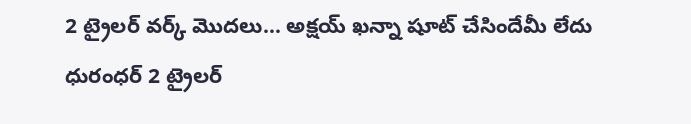2 ట్రైలర్ వర్క్ మొదలు… అక్షయ్ ఖన్నా షూట్ చేసిందేమీ లేదు
ధురంధర్ 2 ట్రైలర్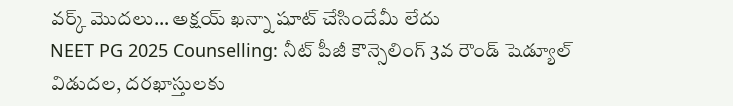వర్క్ మొదలు… అక్షయ్ ఖన్నా షూట్ చేసిందేమీ లేదు
NEET PG 2025 Counselling: నీట్ పీజీ కౌన్సెలింగ్ 3వ రౌండ్ షెడ్యూల్ విడుదల, దరఖాస్తులకు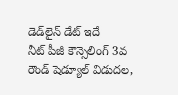డెడ్‌లైన్ డేట్ ఇదే
నీట్ పీజీ కౌన్సెలింగ్ 3వ రౌండ్ షెడ్యూల్ విడుదల,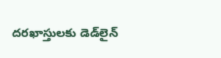దరఖాస్తులకు డెడ్‌లైన్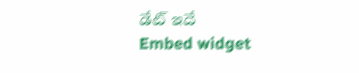డేట్ ఇదే
Embed widget